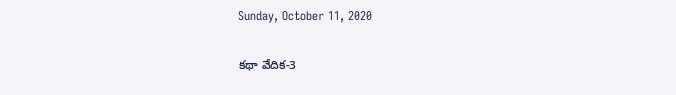Sunday, October 11, 2020

కథా వేదిక-3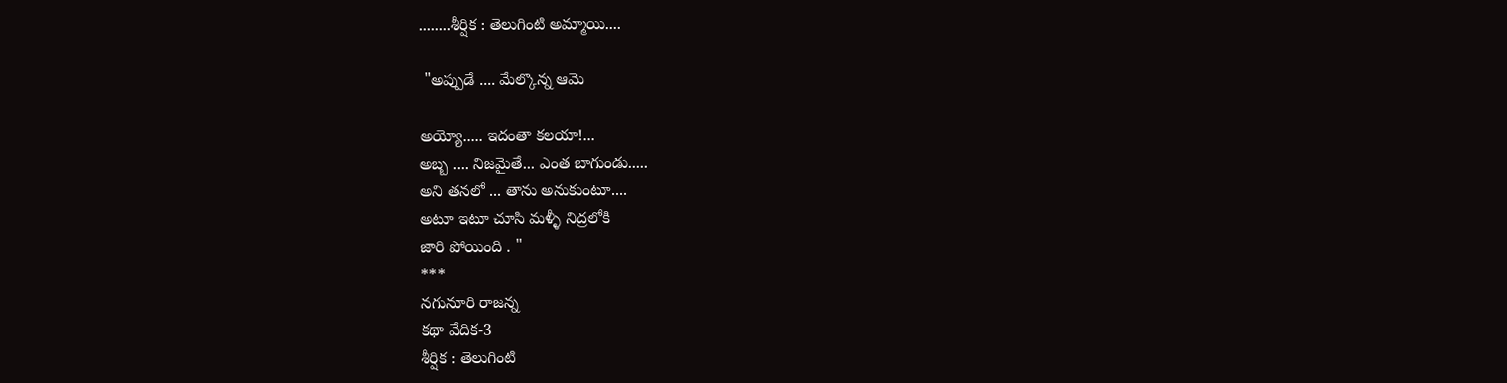........శీర్షిక : తెలుగింటి అమ్మాయి....

 "అప్పుడే .... మేల్కొన్న ఆమె

అయ్యో..... ఇదంతా కలయా!...
అబ్బ .... నిజమైతే... ఎంత బాగుండు.....
అని తనలో ... తాను అనుకుంటూ....
అటూ ఇటూ చూసి మళ్ళీ నిద్రలోకి
జారి పోయింది . "
***
నగునూరి రాజన్న
కథా వేదిక-3
శీర్షిక : తెలుగింటి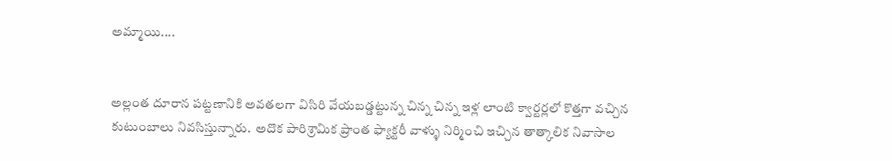అమ్మాయి....


అల్లంత దూరాన పట్టణానికి అవతలగా విసిరి వేయబడ్డట్టున్న చిన్న చిన్న ఇళ్ల లాంటి క్వార్టర్లలో కొత్తగా వచ్చిన కుటుంబాలు నివసిస్తున్నారు.  అదొక పారిశ్రామిక ప్రాంత ఫ్యాక్టరీ వాళ్ళు నిర్మించి ఇచ్చిన తాత్కాలిక నివాసాల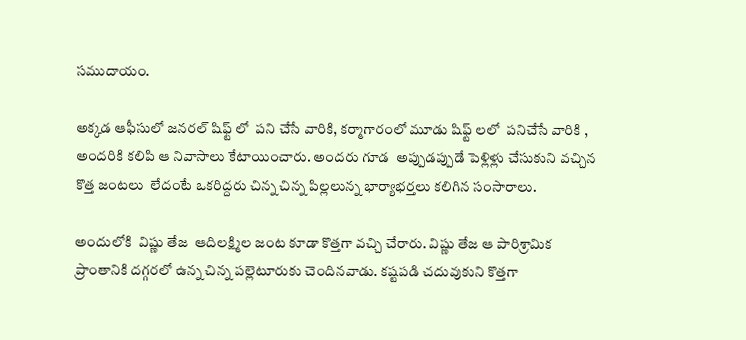సముదాయం.

అక్కడ ఆఫీసులో జనరల్ షిఫ్ట్ లో  పని చేసే వారికి, కర్మాగారంలో మూడు షిఫ్ట్ లలో  పనిచేసే వారికి , అందరికి కలిపి ఆ నివాసాలు కేటాయించారు. అందరు గూడ  అప్పుడప్పుడే పెళ్లిళ్లు చేసుకుని వచ్చిన కొత్త జంటలు  లేదంటే ఒకరిద్దరు చిన్న చిన్న పిల్లలున్న భార్యాభర్తలు కలిగిన సంసారాలు.

అందులోకి  విష్ణు తేజ  ఆదిలక్ష్మిల జంట కూడా కొత్తగా వచ్చి చేరారు. విష్ణు తేజ ఆ పారిశ్రామిక ప్రాంతానికి దగ్గరలో ఉన్న చిన్న పల్లెటూరుకు చెందినవాడు. కష్టపడి చదువుకుని కొత్తగా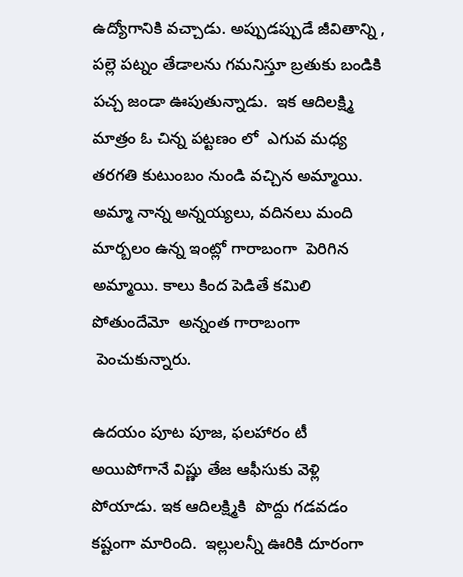ఉద్యోగానికి వచ్చాడు. అప్పుడప్పుడే జీవితాన్ని , పల్లె పట్నం తేడాలను గమనిస్తూ బ్రతుకు బండికి పచ్చ జండా ఊపుతున్నాడు.  ఇక ఆదిలక్ష్మి మాత్రం ఓ చిన్న పట్టణం లో  ఎగువ మధ్య తరగతి కుటుంబం నుండి వచ్చిన అమ్మాయి. అమ్మా నాన్న అన్నయ్యలు, వదినలు మంది మార్బలం ఉన్న ఇంట్లో గారాబంగా  పెరిగిన అమ్మాయి. కాలు కింద పెడితే కమిలి పోతుందేమో  అన్నంత గారాబంగా
 పెంచుకున్నారు.

ఉదయం పూట పూజ, ఫలహారం టీ అయిపోగానే విష్ణు తేజ ఆఫీసుకు వెళ్లి పోయాడు. ఇక ఆదిలక్ష్మికి  పొద్దు గడవడం కష్టంగా మారింది.  ఇల్లులన్నీ ఊరికి దూరంగా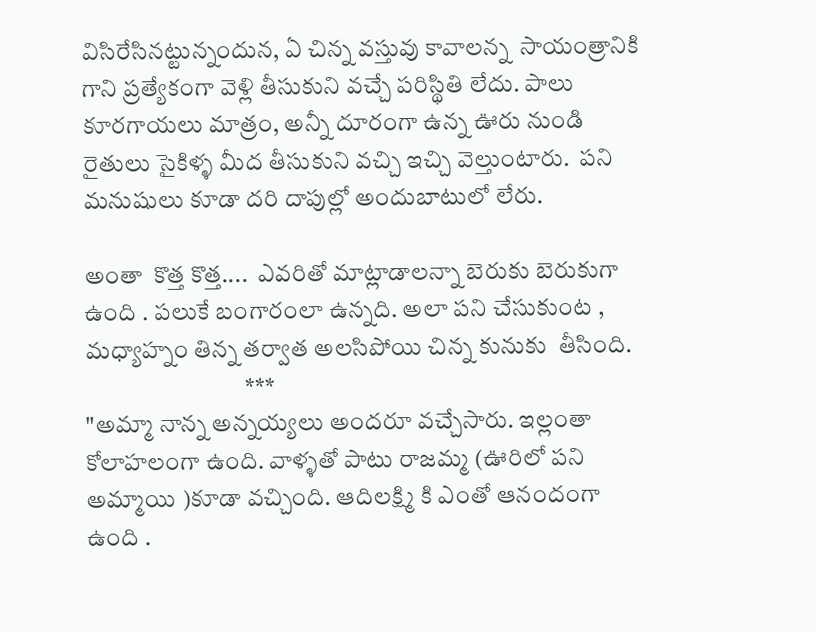విసిరేసినట్టున్నందున, ఏ చిన్న వస్తువు కావాలన్న  సాయంత్రానికి  గాని ప్రత్యేకంగా వెళ్లి తీసుకుని వచ్చే పరిస్థితి లేదు. పాలు కూరగాయలు మాత్రం, అన్నీ దూరంగా ఉన్న ఊరు నుండి రైతులు సైకిళ్ళ మీద తీసుకుని వచ్చి ఇచ్చి వెల్తుంటారు.  పని మనుషులు కూడా దరి దాపుల్లో అందుబాటులో లేరు.

అంతా  కొత్త కొత్త....  ఎవరితో మాట్లాడాలన్నా బెరుకు బెరుకుగా ఉంది . పలుకే బంగారంలా ఉన్నది. అలా పని చేసుకుంట , మధ్యాహ్నం తిన్న తర్వాత అలసిపోయి చిన్న కునుకు  తీసింది.
                                 ***
"అమ్మా నాన్న అన్నయ్యలు అందరూ వచ్చేసారు. ఇల్లంతా కోలాహలంగా ఉంది. వాళ్ళతో పాటు రాజమ్మ (ఊరిలో పని అమ్మాయి )కూడా వచ్చింది. ఆదిలక్ష్మి కి ఎంతో ఆనందంగా ఉంది .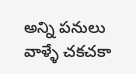అన్ని పనులు వాళ్ళే చకచకా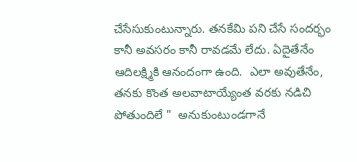చేసేసుకుంటున్నారు. తనకేమి పని చేసే సందర్భం కానీ అవసరం కానీ రావడమే లేదు. ఏదైతేనేం ఆదిలక్ష్మికి ఆనందంగా ఉంది.  ఎలా అవుతేనేం, తనకు కొంత అలవాటాయ్యేంత వరకు నడిచి పోతుందిలే "  అనుకుంటుండగానే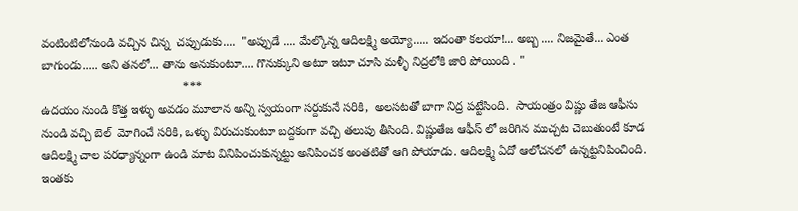వంటింటిలోనుండి వచ్చిన చిన్న  చప్పుడుకు....  "అప్పుడే .... మేల్కొన్న ఆదిలక్ష్మి అయ్యో..... ఇదంతా కలయా!... అబ్బ .... నిజమైతే... ఎంత బాగుండు..... అని తనలో... తాను అనుకుంటూ.... గొనుక్కుని అటూ ఇటూ చూసి మళ్ళీ నిద్రలోకి జారి పోయింది . "
                                          ***
ఉదయం నుండి కొత్త ఇళ్ళు అవడం మూలాన అన్ని స్వయంగా సర్దుకునే సరికి,  అలసటతో బాగా నిద్ర పట్టేసింది.  సాయంత్రం విష్ణు తేజ ఆఫీసు నుండి వచ్చి బెల్  మోగించే సరికి, ఒళ్ళు విరుచుకుంటూ బద్దకంగా వచ్చి తలుపు తీసింది. విష్ణుతేజ ఆఫీస్ లో జరిగిన ముచ్చట చెబుతుంటే కూడ ఆదిలక్ష్మి చాల పరధ్యాన్నంగా ఉండి మాట వినిపించుకున్నట్టు అనిపించక అంతటితో ఆగి పోయాడు. ఆదిలక్ష్మి ఏదో ఆలోచనలో ఉన్నట్టనిపించింది.  ఇంతకు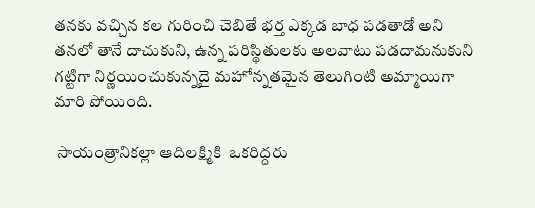తనకు వచ్చిన కల గురించి చెబితే భర్త ఎక్కడ బాధ పడతాడో అని తనలో తానే దాచుకుని, ఉన్న పరిస్థితులకు అలవాటు పడదామనుకుని  గట్టిగా నిర్ణయించుకున్నదై మహోన్నతమైన తెలుగింటి అమ్మాయిగా మారి పోయింది.

 సాయంత్రానికల్లా ఆదిలక్ష్మికి  ఒకరిద్దరు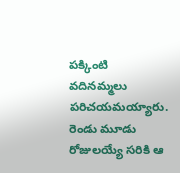పక్కింటి వదినమ్మలు పరిచయమయ్యారు. రెండు మూడు రోజులయ్యే సరికి ఆ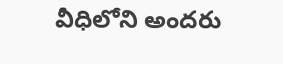వీధిలోని అందరు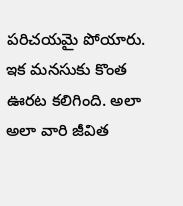పరిచయమై పోయారు. ఇక మనసుకు కొంత ఊరట కలిగింది. అలా అలా వారి జీవిత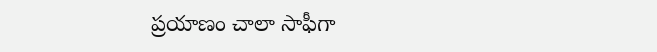ప్రయాణం చాలా సాఫీగా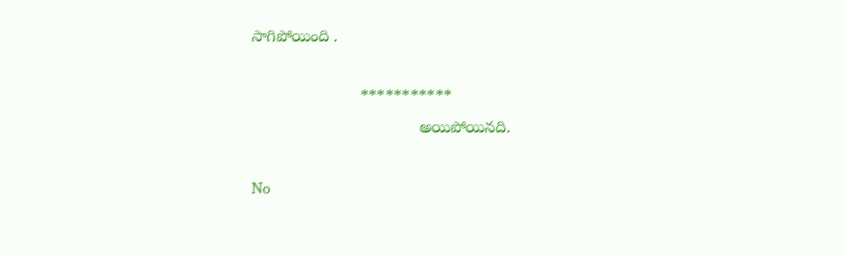సాగిపోయింది .

                        ***********
                                     అయిపోయినది.

No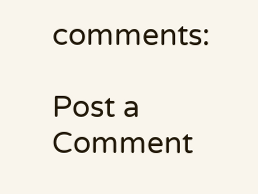comments:

Post a Comment